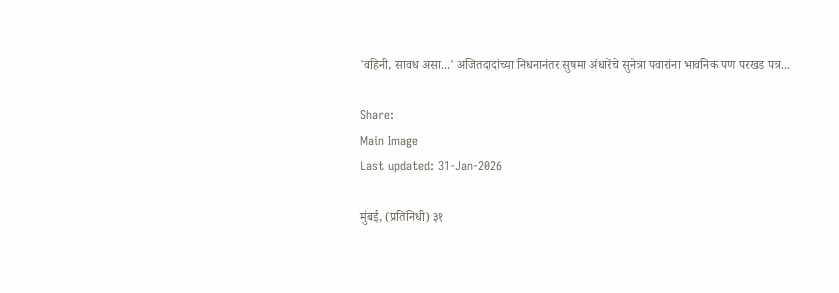'वहिनी, सावध असा...' अजितदादांच्या निधनानंतर सुषमा अंधारेंचे सुनेत्रा पवारांना भावनिक पण परखड पत्र...

Share:
Main Image
Last updated: 31-Jan-2026

मुंबई, (प्रतिनिधी) ३१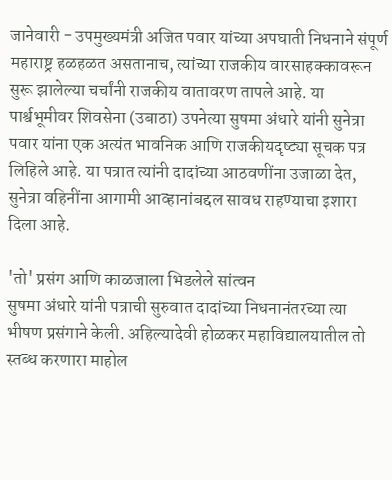जानेवारी - उपमुख्यमंत्री अजित पवार यांच्या अपघाती निधनाने संपूर्ण महाराष्ट्र हळहळत असतानाच, त्यांच्या राजकीय वारसाहक्कावरून सुरू झालेल्या चर्चांनी राजकीय वातावरण तापले आहे. या पार्श्वभूमीवर शिवसेना (उबाठा) उपनेत्या सुषमा अंधारे यांनी सुनेत्रा पवार यांना एक अत्यंत भावनिक आणि राजकीयदृष्ट्या सूचक पत्र लिहिले आहे. या पत्रात त्यांनी दादांच्या आठवणींना उजाळा देत, सुनेत्रा वहिनींना आगामी आव्हानांबद्दल सावध राहण्याचा इशारा दिला आहे.

'तो' प्रसंग आणि काळजाला भिडलेले सांत्वन
सुषमा अंधारे यांनी पत्राची सुरुवात दादांच्या निधनानंतरच्या त्या भीषण प्रसंगाने केली. अहिल्यादेवी होळकर महाविद्यालयातील तो स्तब्ध करणारा माहोल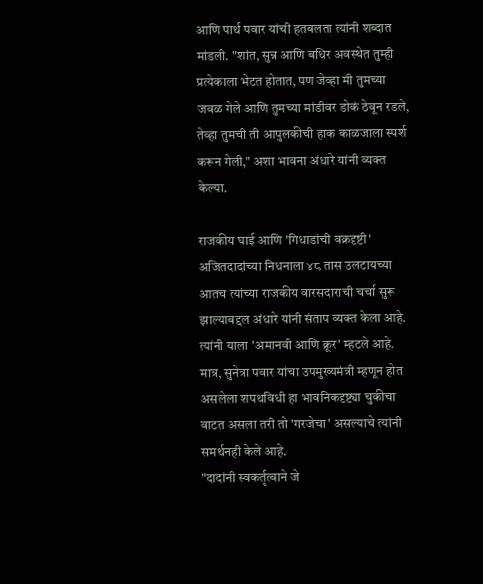आणि पार्थ पवार यांची हतबलता त्यांनी शब्दात मांडली. "शांत, सुन्न आणि बधिर अवस्थेत तुम्ही प्रत्येकाला भेटत होतात, पण जेव्हा मी तुमच्या जवळ गेले आणि तुमच्या मांडीवर डोकं ठेवून रडले, तेव्हा तुमची ती आपुलकीची हाक काळजाला स्पर्श करून गेली," अशा भावना अंधारे यांनी व्यक्त केल्या.

राजकीय घाई आणि 'गिधाडांची वक्रदृष्टी'
अजितदादांच्या निधनाला ४८ तास उलटायच्या आतच त्यांच्या राजकीय वारसदाराची चर्चा सुरू झाल्याबद्दल अंधारे यांनी संताप व्यक्त केला आहे. त्यांनी याला 'अमानवी आणि क्रूर' म्हटले आहे. मात्र, सुनेत्रा पवार यांचा उपमुख्यमंत्री म्हणून होत असलेला शपथविधी हा भावनिकदृष्ट्या चुकीचा वाटत असला तरी तो 'गरजेचा' असल्याचे त्यांनी समर्थनही केले आहे.
"दादांनी स्वकर्तृत्वाने जे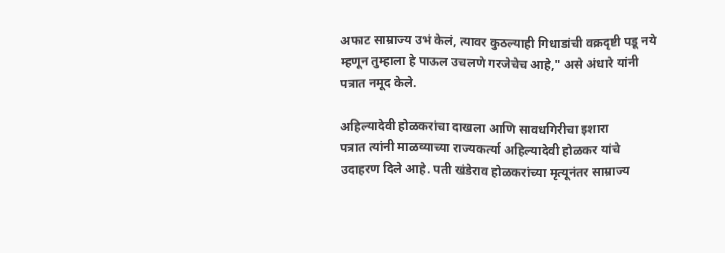अफाट साम्राज्य उभं केलं, त्यावर कुठल्याही गिधाडांची वक्रदृष्टी पडू नये म्हणून तुम्हाला हे पाऊल उचलणे गरजेचेच आहे," असे अंधारे यांनी पत्रात नमूद केले.

अहिल्यादेवी होळकरांचा दाखला आणि सावधगिरीचा इशारा
पत्रात त्यांनी माळव्याच्या राज्यकर्त्या अहिल्यादेवी होळकर यांचे उदाहरण दिले आहे. पती खंडेराव होळकरांच्या मृत्यूनंतर साम्राज्य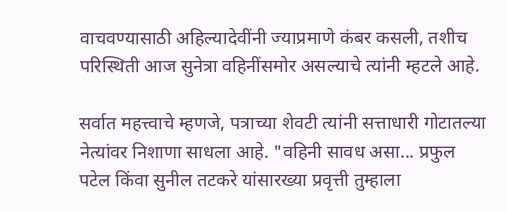वाचवण्यासाठी अहिल्यादेवींनी ज्याप्रमाणे कंबर कसली, तशीच परिस्थिती आज सुनेत्रा वहिनींसमोर असल्याचे त्यांनी म्हटले आहे.

सर्वात महत्त्वाचे म्हणजे, पत्राच्या शेवटी त्यांनी सत्ताधारी गोटातल्या नेत्यांवर निशाणा साधला आहे. "वहिनी सावध असा... प्रफुल पटेल किंवा सुनील तटकरे यांसारख्या प्रवृत्ती तुम्हाला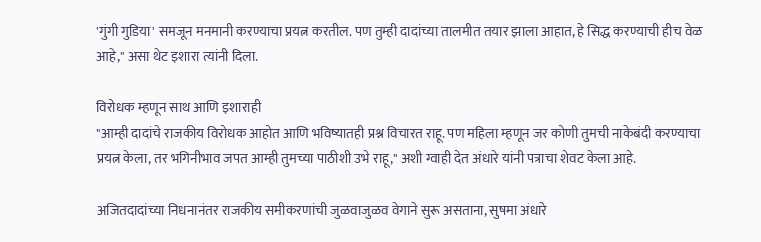'गुंगी गुडिया' समजून मनमानी करण्याचा प्रयत्न करतील. पण तुम्ही दादांच्या तालमीत तयार झाला आहात, हे सिद्ध करण्याची हीच वेळ आहे," असा थेट इशारा त्यांनी दिला.

विरोधक म्हणून साथ आणि इशाराही
"आम्ही दादांचे राजकीय विरोधक आहोत आणि भविष्यातही प्रश्न विचारत राहू. पण महिला म्हणून जर कोणी तुमची नाकेबंदी करण्याचा प्रयत्न केला, तर भगिनीभाव जपत आम्ही तुमच्या पाठीशी उभे राहू," अशी ग्वाही देत अंधारे यांनी पत्राचा शेवट केला आहे.

अजितदादांच्या निधनानंतर राजकीय समीकरणांची जुळवाजुळव वेगाने सुरू असताना, सुषमा अंधारे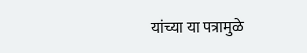यांच्या या पत्रामुळे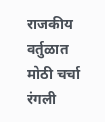राजकीय वर्तुळात मोठी चर्चा रंगली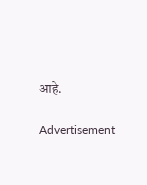आहे.

Advertisement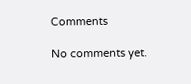Comments

No comments yet.